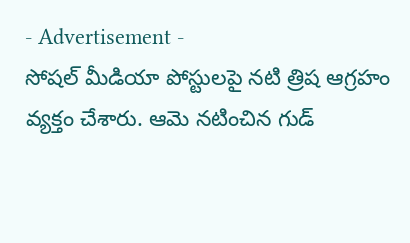- Advertisement -
సోషల్ మీడియా పోస్టులపై నటి త్రిష ఆగ్రహం వ్యక్తం చేశారు. ఆమె నటించిన గుడ్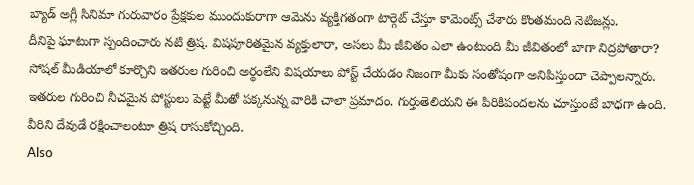బ్యాడ్ అగ్లీ సినిమా గురువారం ప్రేక్షకుల ముందుకురాగా ఆమెను వ్యక్తిగతంగా టార్గెట్ చేస్తూ కామెంట్స్ చేశారు కొంతమంది నెటిజన్లు.
దీనిపై ఘాటుగా స్పందించారు నటి త్రిష. విషపూరితమైన వ్యక్తులారా, అసలు మీ జీవితం ఎలా ఉంటుంది మీ జీవితంలో బాగా నిద్రపోతారా? సోషల్ మీడియాలో కూర్చొని ఇతరుల గురించి అర్థంలేని విషయాలు పోస్ట్ చేయడం నిజంగా మీకు సంతోషంగా అనిపిస్తుందా చెప్పాలన్నారు.
ఇతరుల గురించి నీచమైన పోస్టులు పెట్టే మీతో పక్కనున్న వారికి చాలా ప్రమాదం. గుర్తుతెలియని ఈ పిరికిపందలను చూస్తుంటే బాధగా ఉంది. వీరిని దేవుడే రక్షించాలంటూ త్రిష రాసుకోచ్చింది.
Also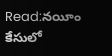Read:నయీం కేసులో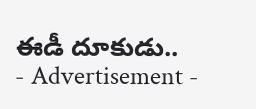ఈడీ దూకుడు..
- Advertisement -